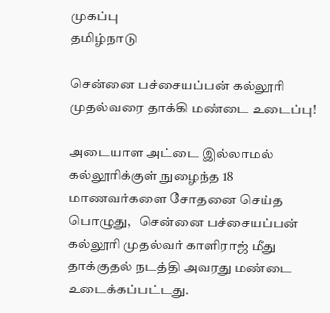முகப்பு
தமிழ்நாடு

சென்னை பச்சையப்பன் கல்லூரி முதல்வரை தாக்கி மண்டை உடைப்பு!

அடையாள அட்டை இல்லாமல் கல்லூரிக்குள் நுழைந்த 18 மாணவர்களை சோதனை செய்த பொழுது,   சென்னை பச்சையப்பன் கல்லூரி முதல்வர் காளிராஜ் மீது தாக்குதல் நடத்தி அவரது மண்டை உடைக்கப்பட்டது.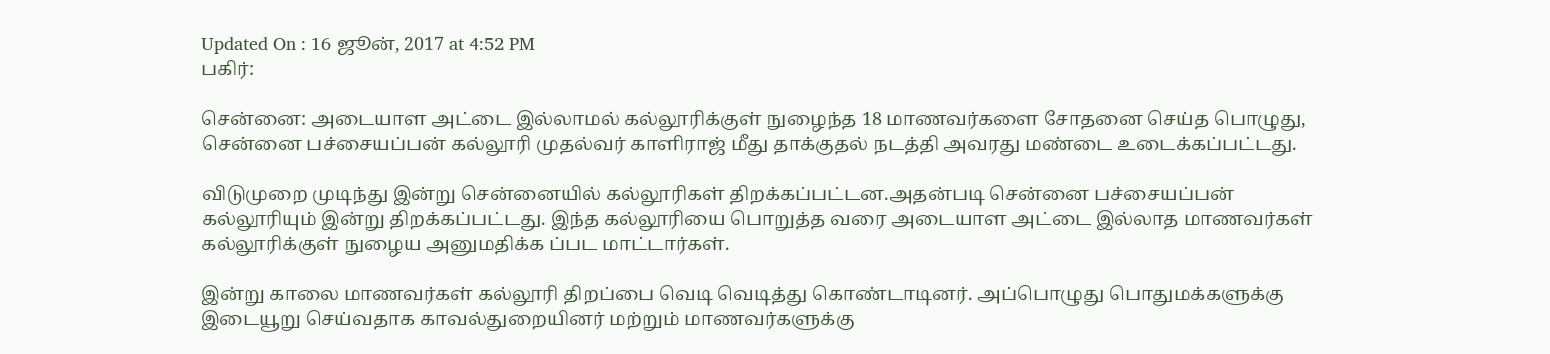Updated On : 16 ஜூன், 2017 at 4:52 PM
பகிர்:

சென்னை: அடையாள அட்டை இல்லாமல் கல்லூரிக்குள் நுழைந்த 18 மாணவர்களை சோதனை செய்த பொழுது,   சென்னை பச்சையப்பன் கல்லூரி முதல்வர் காளிராஜ் மீது தாக்குதல் நடத்தி அவரது மண்டை உடைக்கப்பட்டது.

விடுமுறை முடிந்து இன்று சென்னையில் கல்லூரிகள் திறக்கப்பட்டன.அதன்படி சென்னை பச்சையப்பன் கல்லூரியும் இன்று திறக்கப்பட்டது. இந்த கல்லூரியை பொறுத்த வரை அடையாள அட்டை இல்லாத மாணவர்கள் கல்லூரிக்குள் நுழைய அனுமதிக்க ப்பட மாட்டார்கள்.

இன்று காலை மாணவர்கள் கல்லூரி திறப்பை வெடி வெடித்து கொண்டாடினர். அப்பொழுது பொதுமக்களுக்கு இடையூறு செய்வதாக காவல்துறையினர் மற்றும் மாணவர்களுக்கு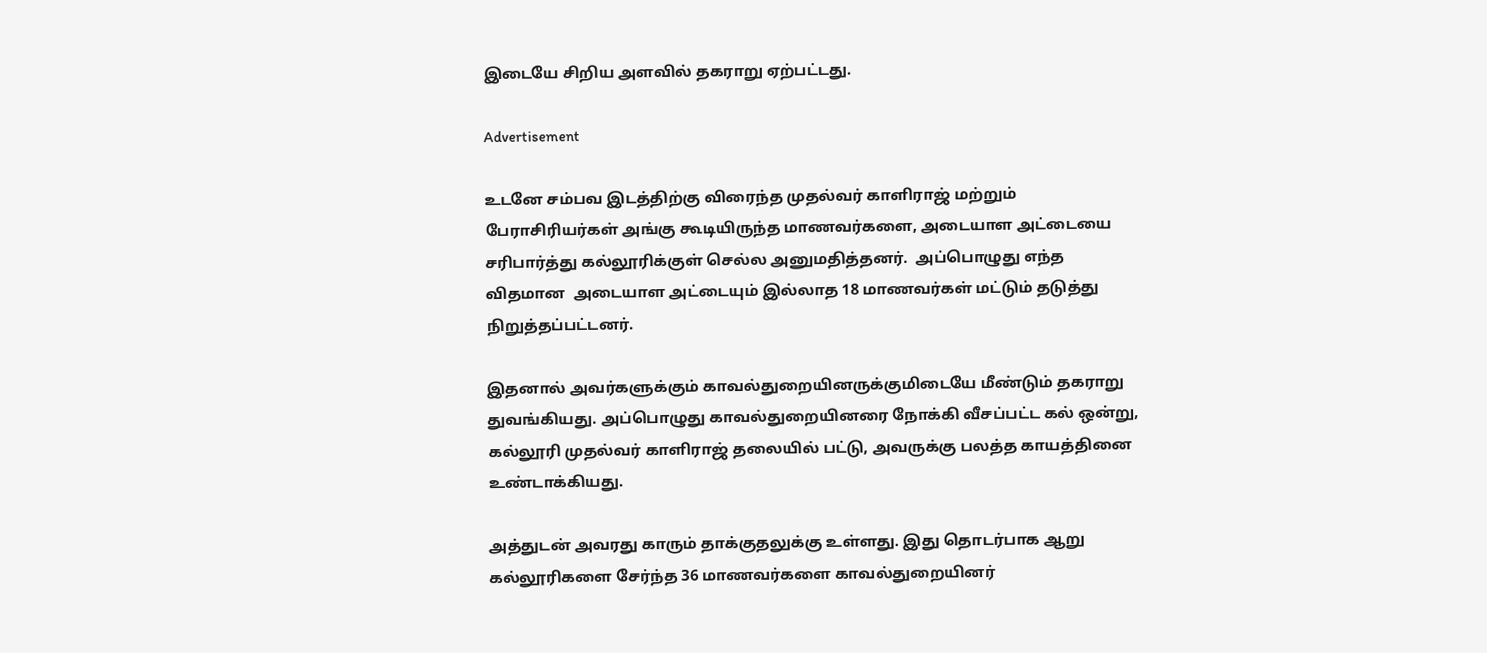இடையே சிறிய அளவில் தகராறு ஏற்பட்டது.

Advertisement

உடனே சம்பவ இடத்திற்கு விரைந்த முதல்வர் காளிராஜ் மற்றும் பேராசிரியர்கள் அங்கு கூடியிருந்த மாணவர்களை, அடையாள அட்டையை சரிபார்த்து கல்லூரிக்குள் செல்ல அனுமதித்தனர்.  அப்பொழுது எந்த விதமான  அடையாள அட்டையும் இல்லாத 18 மாணவர்கள் மட்டும் தடுத்து நிறுத்தப்பட்டனர்.

இதனால் அவர்களுக்கும் காவல்துறையினருக்குமிடையே மீண்டும் தகராறு துவங்கியது. அப்பொழுது காவல்துறையினரை நோக்கி வீசப்பட்ட கல் ஒன்று, கல்லூரி முதல்வர் காளிராஜ் தலையில் பட்டு, அவருக்கு பலத்த காயத்தினை உண்டாக்கியது.

அத்துடன் அவரது காரும் தாக்குதலுக்கு உள்ளது. இது தொடர்பாக ஆறு கல்லூரிகளை சேர்ந்த 36 மாணவர்களை காவல்துறையினர்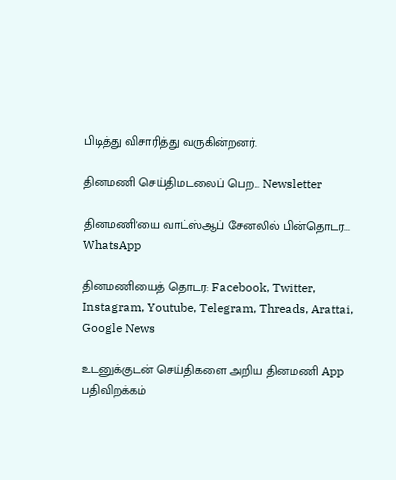பிடித்து விசாரித்து வருகின்றனர்.

தினமணி செய்திமடலைப் பெற... Newsletter

தினமணி'யை வாட்ஸ்ஆப் சேனலில் பின்தொடர... WhatsApp

தினமணியைத் தொடர: Facebook, Twitter, Instagram, Youtube, Telegram, Threads, Arattai, Google News

உடனுக்குடன் செய்திகளை அறிய தினமணி App பதிவிறக்கம்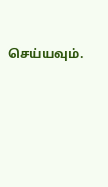செய்யவும்.